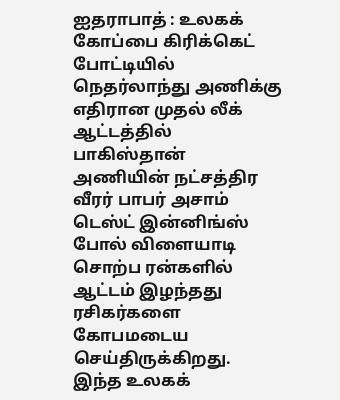ஐதராபாத் : உலகக் கோப்பை கிரிக்கெட் போட்டியில் நெதர்லாந்து அணிக்கு எதிரான முதல் லீக் ஆட்டத்தில் பாகிஸ்தான் அணியின் நட்சத்திர வீரர் பாபர் அசாம் டெஸ்ட் இன்னிங்ஸ் போல் விளையாடி சொற்ப ரன்களில் ஆட்டம் இழந்தது ரசிகர்களை கோபமடைய செய்திருக்கிறது.
இந்த உலகக்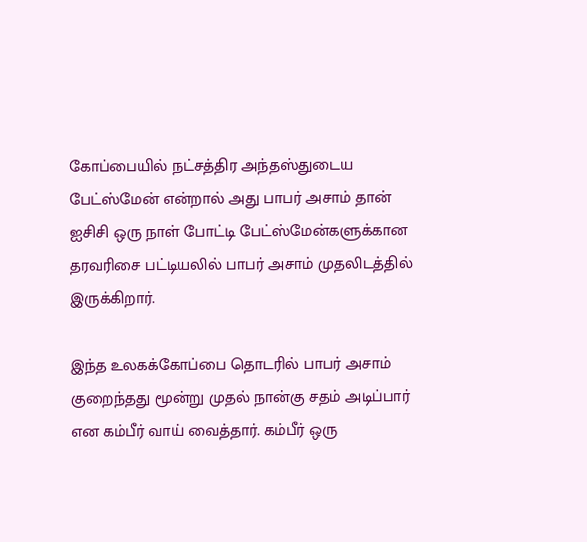கோப்பையில் நட்சத்திர அந்தஸ்துடைய பேட்ஸ்மேன் என்றால் அது பாபர் அசாம் தான் ஐசிசி ஒரு நாள் போட்டி பேட்ஸ்மேன்களுக்கான தரவரிசை பட்டியலில் பாபர் அசாம் முதலிடத்தில் இருக்கிறார்.

இந்த உலகக்கோப்பை தொடரில் பாபர் அசாம் குறைந்தது மூன்று முதல் நான்கு சதம் அடிப்பார் என கம்பீர் வாய் வைத்தார். கம்பீர் ஒரு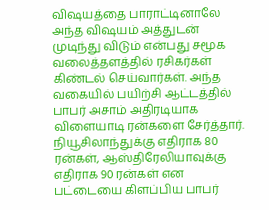விஷயத்தை பாராட்டினாலே அந்த விஷயம் அத்துடன் முடிந்து விடும் என்பது சமூக வலைத்தளத்தில் ரசிகர்கள் கிண்டல் செய்வார்கள். அந்த வகையில் பயிற்சி ஆட்டத்தில் பாபர் அசாம் அதிரடியாக விளையாடி ரன்களை சேர்த்தார்.
நியூசிலாந்துக்கு எதிராக 80 ரன்கள், ஆஸ்திரேலியாவுக்கு எதிராக 90 ரன்கள் என பட்டையை கிளப்பிய பாபர்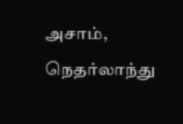அசாம், நெதர்லாந்து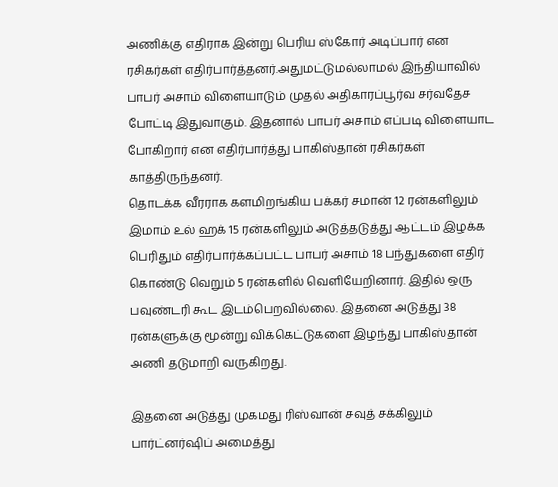அணிக்கு எதிராக இன்று பெரிய ஸ்கோர் அடிப்பார் என ரசிகர்கள் எதிர்பார்த்தனர்.அதுமட்டுமல்லாமல் இந்தியாவில் பாபர் அசாம் விளையாடும் முதல் அதிகாரப்பூர்வ சர்வதேச போட்டி இதுவாகும். இதனால் பாபர் அசாம் எப்படி விளையாட போகிறார் என எதிர்பார்த்து பாகிஸ்தான் ரசிகர்கள் காத்திருந்தனர்.
தொடக்க வீரராக களமிறங்கிய பக்கர் சமான் 12 ரன்களிலும் இமாம் உல் ஹக் 15 ரன்களிலும் அடுத்தடுத்து ஆட்டம் இழக்க பெரிதும் எதிர்பார்க்கப்பட்ட பாபர் அசாம் 18 பந்துகளை எதிர் கொண்டு வெறும் 5 ரன்களில் வெளியேறினார். இதில் ஒரு பவுண்டரி கூட இடம்பெறவில்லை. இதனை அடுத்து 38 ரன்களுக்கு மூன்று விக்கெட்டுகளை இழந்து பாகிஸ்தான் அணி தடுமாறி வருகிறது.

இதனை அடுத்து முகமது ரிஸ்வான் சவுத் சக்கிலும் பார்ட்னர்ஷிப் அமைத்து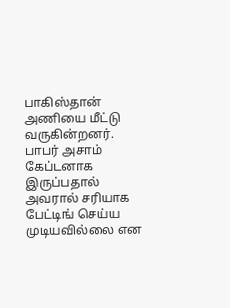பாகிஸ்தான் அணியை மீட்டு வருகின்றனர். பாபர் அசாம் கேப்டனாக இருப்பதால் அவரால் சரியாக பேட்டிங் செய்ய முடியவில்லை என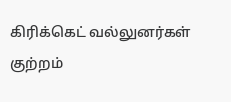கிரிக்கெட் வல்லுனர்கள் குற்றம்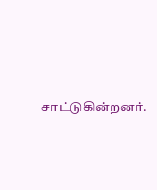சாட்டுகின்றனர்.